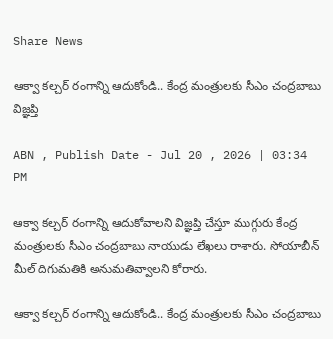Share News

ఆక్వా కల్చర్ రంగాన్ని ఆదుకోండి.. కేంద్ర మంత్రులకు సీఎం చంద్రబాబు విజ్ఞప్తి

ABN , Publish Date - Jul 20 , 2026 | 03:34 PM

ఆక్వా కల్చర్ రంగాన్ని ఆదుకోవాలని విజ్ఞప్తి చేస్తూ ముగ్గురు కేంద్ర మంత్రులకు సీఎం చంద్రబాబు నాయుడు లేఖలు రాశారు. సోయాబీన్ మీల్ దిగుమతికి అనుమతివ్వాలని కోరారు.

ఆక్వా కల్చర్ రంగాన్ని ఆదుకోండి.. కేంద్ర మంత్రులకు సీఎం చంద్రబాబు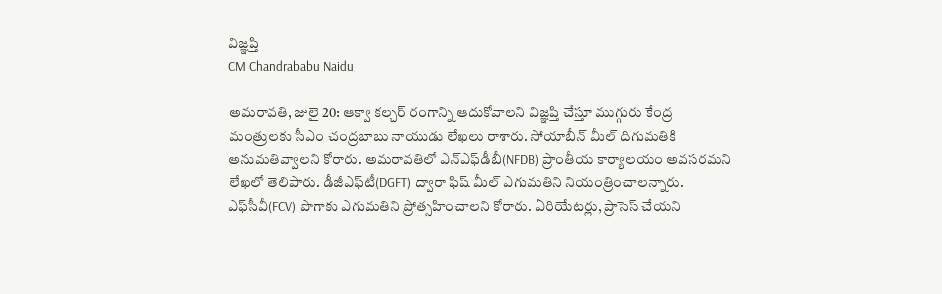విజ్ఞప్తి
CM Chandrababu Naidu

అమరావతి, జులై 20: ఆక్వా కల్చర్ రంగాన్ని ఆదుకోవాలని విజ్ఞప్తి చేస్తూ ముగ్గురు కేంద్ర మంత్రులకు సీఎం చంద్రబాబు నాయుడు లేఖలు రాశారు. సోయాబీన్ మీల్ దిగుమతికి అనుమతివ్వాలని కోరారు. అమరావతిలో ఎన్‌ఎఫ్‌డీబీ(NFDB) ప్రాంతీయ కార్యాలయం అవసరమని లేఖలో తెలిపారు. డీజీఎఫ్‌టీ(DGFT) ద్వారా ఫిష్ మీల్ ఎగుమతిని నియంత్రించాలన్నారు. ఎఫ్‌సీవీ(FCV) పొగాకు ఎగుమతిని ప్రోత్సహించాలని కోరారు. ఏరియేటర్లు, ప్రాసెస్ చేయని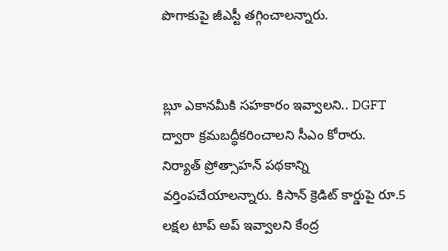పొగాకుపై జీఎస్టీ తగ్గించాలన్నారు.


బ్లూ ఎకానమీకి సహకారం ఇవ్వాలని.. DGFT ద్వారా క్రమబద్ధీకరించాలని సీఎం కోరారు. నిర్యాత్ ప్రోత్సాహన్ పథకాన్ని వర్తింపచేయాలన్నారు. కిసాన్ క్రెడిట్ కార్డుపై రూ.5 లక్షల టాప్ అప్ ఇవ్వాలని కేంద్ర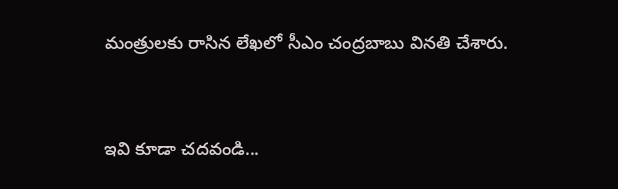మంత్రులకు రాసిన లేఖలో సీఎం చంద్రబాబు వినతి చేశారు.


ఇవి కూడా చదవండి...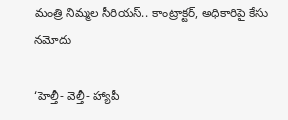మంత్రి నిమ్మల సీరియస్.. కాంట్రాక్టర్, అధికారిపై కేసు నమోదు

‘హెల్తీ- వెల్తీ- హ్యాపీ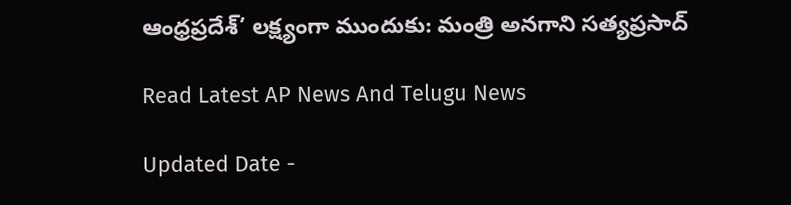ఆంధ్రప్రదేశ్’ లక్ష్యంగా ముందుకు: మంత్రి అనగాని సత్యప్రసాద్

Read Latest AP News And Telugu News

Updated Date -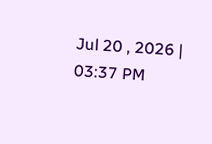Jul 20 , 2026 | 03:37 PM